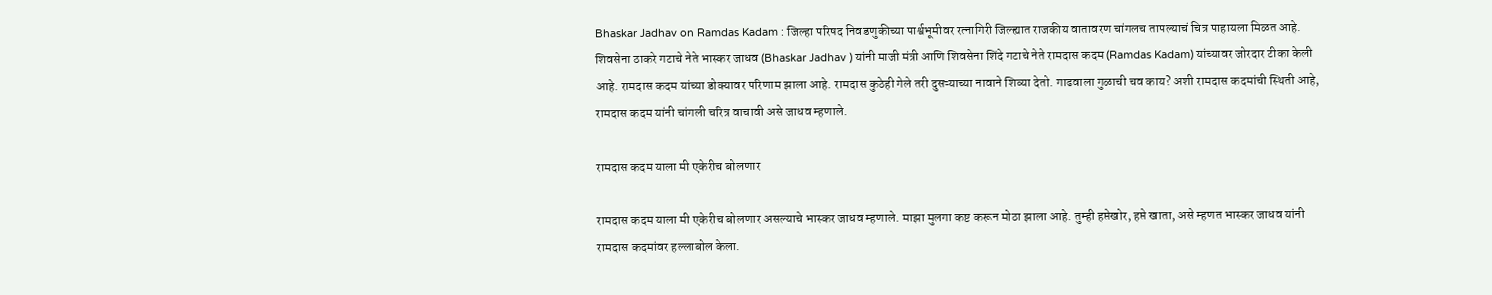Bhaskar Jadhav on Ramdas Kadam : जिल्हा परिषद निवडणुकीच्या पार्श्वभूमीवर रत्नागिरी जिल्ह्यात राजकीय वातावरण चांगलच तापल्याचं चित्र पाहायला मिळत आहे. शिवसेना ठाकरे गटाचे नेते भास्कर जाधव (Bhaskar Jadhav ) यांनी माजी मंत्री आणि शिवसेना शिंदे गटाचे नेते रामदास कदम (Ramdas Kadam) यांच्यावर जोरदार टीका केली आहे. रामदास कदम यांच्या डोक्यावर परिणाम झाला आहे. रामदास कुठेही गेले तरी दुसऱ्याच्या नावाने शिव्या देतो. गाढवाला गुळाची चव काय? अशी रामदास कदमांची स्थिती आहे, रामदास कदम यांनी चांगली चरित्र वाचावी असे जाधव म्हणाले.

रामदास कदम याला मी एकेरीच बोलणार

रामदास कदम याला मी एकेरीच बोलणार असल्याचे भास्कर जाधव म्हणाले. माझा मुलगा कष्ट करून मोठा झाला आहे. तुम्ही हप्तेखोर, हप्ते खाता, असे म्हणत भास्कर जाधव यांनी रामदास कदमांवर हल्लाबोल केला.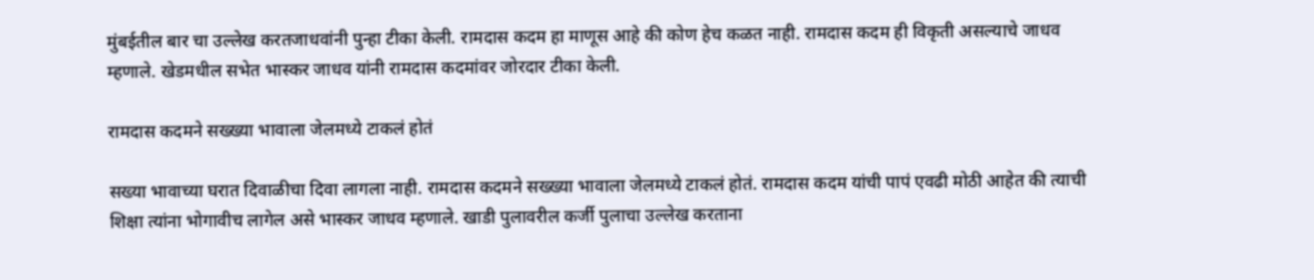मुंबईतील बार चा उल्लेख करतजाधवांनी पुन्हा टीका केली. रामदास कदम हा माणूस आहे की कोण हेच कळत नाही. रामदास कदम ही विकृती असल्याचे जाधव म्हणाले. खेडमधील सभेत भास्कर जाधव यांनी रामदास कदमांवर जोरदार टीका केली.

रामदास कदमने सख्ख्या भावाला जेलमध्ये टाकलं होतं

सख्या भावाच्या घरात दिवाळीचा दिवा लागला नाही. रामदास कदमने सख्ख्या भावाला जेलमध्ये टाकलं होतं. रामदास कदम यांची पापं एवढी मोठी आहेत की त्याची शिक्षा त्यांना भोगावीच लागेल असे भास्कर जाधव म्हणाले. खाडी पुलावरील कर्जी पुलाचा उल्लेख करताना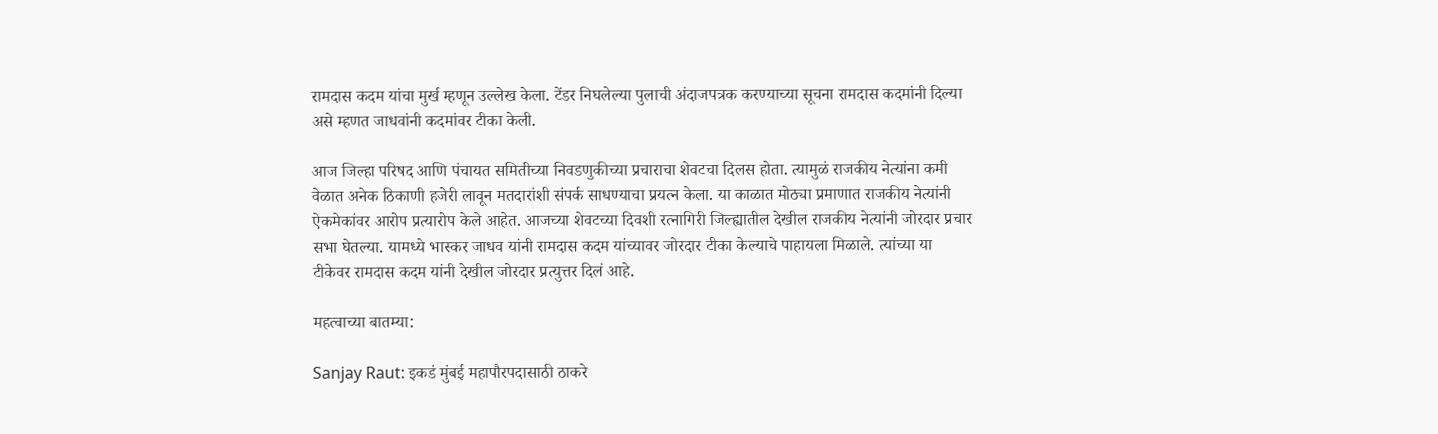रामदास कदम यांचा मुर्ख म्हणून उल्लेख केला. टेंडर निघलेल्या पुलाची अंदाजपत्रक करण्याच्या सूचना रामदास कदमांनी दिल्या असे म्हणत जाधवांनी कदमांवर टीका केली.

आज जिल्हा परिषद आणि पंचायत समितीच्या निवडणुकीच्या प्रचाराचा शेवटचा दिलस होता. त्यामुळं राजकीय नेत्यांना कमी वेळात अनेक ठिकाणी हजेरी लावून मतदारांशी संपर्क साधण्याचा प्रयत्न केला. या काळात मोठ्या प्रमाणात राजकीय नेत्यांनी ऐकमेकांवर आरोप प्रत्यारोप केले आहेत. आजच्या शेवटच्या दिवशी रत्नागिरी जिल्ह्यातील देखील राजकीय नेत्यांनी जोरदार प्रचार सभा घेतल्या. यामध्ये भास्कर जाधव यांनी रामदास कदम यांच्यावर जोरदार टीका केल्याचे पाहायला मिळाले. त्यांच्या या टीकेवर रामदास कदम यांनी देखील जोरदार प्रत्युत्तर दिलं आहे.

महत्वाच्या बातम्या:

Sanjay Raut: इकडं मुंबई महापौरपदासाठी ठाकरे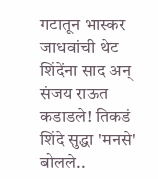गटातून भास्कर जाधवांची थेट शिंदेंना साद अन् संजय राऊत कडाडले! तिकडं शिंदे सुद्धा 'मनसे' बोलले..